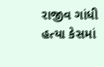રાજીવ ગાંધી હત્યા કેસમાં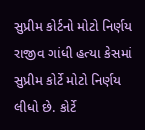સુપ્રીમ કોર્ટનો મોટો નિર્ણય
રાજીવ ગાંધી હત્યા કેસમાં સુપ્રીમ કોર્ટે મોટો નિર્ણય લીધો છે. કોર્ટે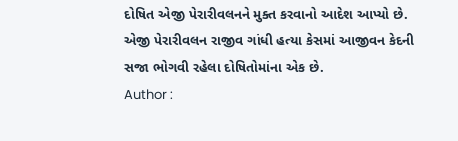દોષિત એજી પેરારીવલનને મુક્ત કરવાનો આદેશ આપ્યો છે. એજી પેરારીવલન રાજીવ ગાંધી હત્યા કેસમાં આજીવન કેદની સજા ભોગવી રહેલા દોષિતોમાંના એક છે.
Author :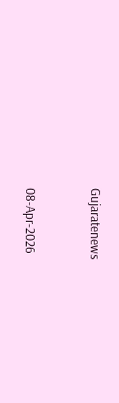Gujaratenews



08-Apr-2026